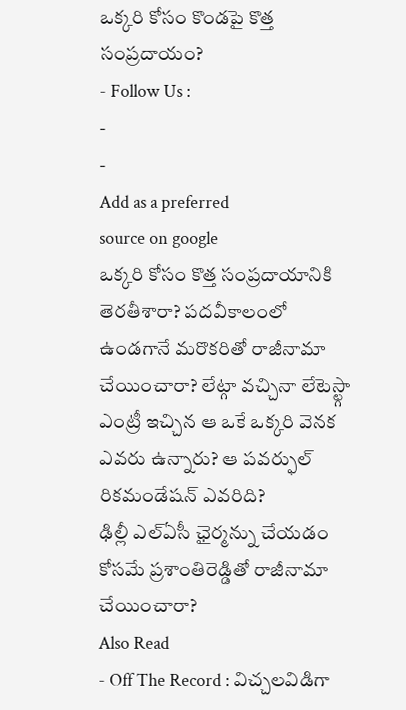ఒక్కరి కోసం కొండపై కొత్త సంప్రదాయం?
- Follow Us :
-
-
Add as a preferred
source on google
ఒక్కరి కోసం కొత్త సంప్రదాయానికి తెరతీశారా? పదవీకాలంలో ఉండగానే మరొకరితో రాజీనామా చేయించారా? లేట్గా వచ్చినా లేటెస్ట్గా ఎంట్రీ ఇచ్చిన ఆ ఒకే ఒక్కరి వెనక ఎవరు ఉన్నారు? ఆ పవర్ఫుల్ రికమండేషన్ ఎవరిది?
ఢిల్లీ ఎల్ఏసీ ఛైర్మన్ను చేయడం కోసమే ప్రశాంతిరెడ్డితో రాజీనామా చేయించారా?
Also Read
- Off The Record : విచ్చలవిడిగా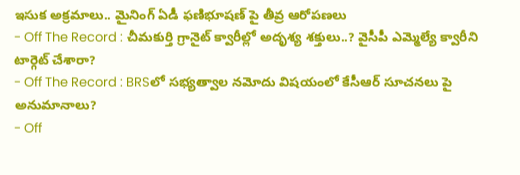ఇసుక అక్రమాలు.. మైనింగ్ ఏడీ ఫణిభూషణ్ పై తీవ్ర ఆరోపణలు
- Off The Record : చీమకుర్తి గ్రానైట్ క్వారీల్లో అదృశ్య శక్తులు..? వైసీపీ ఎమ్మెల్యే క్వారీని టార్గెట్ చేశారా?
- Off The Record : BRSలో సభ్యత్వాల నమోదు విషయంలో కేసీఆర్ సూచనలు పై అనుమానాలు?
- Off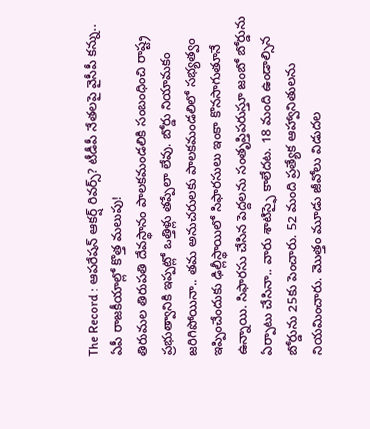The Record : ఆపరేషన్ ఆకర్ష్ రివర్స్? టీడీపీ నేతలపై వైసీపీ కన్ను.. ఏపీ రాజకీయాల్లో కొత్త మలుపు!
తిరుమల తిరుపతి దేవస్థానం పాలకమండలికి సంబంధించి రాష్ట్ర ప్రభుత్వానికి ఇప్పట్లో ఒత్తిళ్లు తప్పేలా లేవు. బోర్డు నియామకం జరిగిపోయినా.. తమ అనుచరులకు పాలకమండలిలో సభ్యత్వం ఇప్పించేందుకు ఢిల్లీస్థాయిలో సిఫారసులు ఇంకా కొనసాగుతూనే ఉన్నాయి. సిఫారసు చేసిన పెద్దలను సంతృప్తిపరుస్తూ జంబో బోర్డును ఏర్పాటు చేసినా.. వారు శాటిస్ఫై కాలేదట. 18 మంది ఉండాల్సిన బోర్డును 25కు పెంచారు. 52 మంది ప్రత్యేక ఆహ్వానితులను నియమించారు. మొత్తం మూడు జీవోలు విడుదల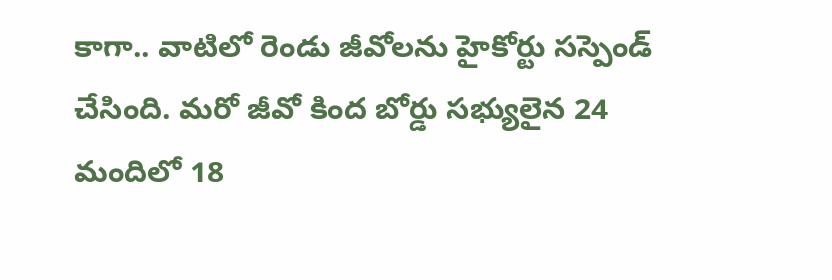కాగా.. వాటిలో రెండు జీవోలను హైకోర్టు సస్పెండ్ చేసింది. మరో జీవో కింద బోర్డు సభ్యులైన 24 మందిలో 18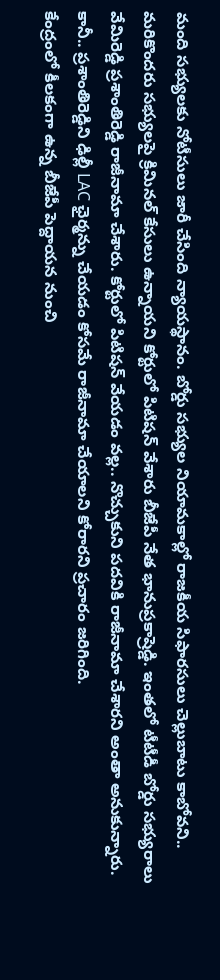మంది సభ్యులకు నోటీసులు జారీ చేసింది న్యాయస్థానం. బోర్డు సభ్యుల నియామకాల్లో రాజకీయ సిఫారసులు చెల్లుబాటు కాబోవని.. మరికొందరు సభ్యులపై క్రిమినల్ కేసులు ఉన్నాయని కోర్టులో పిటిషన్ వేశారు బీజేపీ నేత భానుప్రకాష్రెడ్డి. ఇంతలో టీటీడీ బోర్డు సభ్యురాలు వేమిరెడ్డి ప్రశాంతిరెడ్డి రాజీనామా చేశారు. కోర్టులో పిటిషన్ వేయడం వల్ల.. నొచ్చుకుని పదవికి రాజీనామా చేశారని అంతా అనుకున్నారు. కానీ.. ప్రశాంతిరెడ్డిని ఢిల్లీ LAC ఛైర్మన్ను చేయడం కోసమే రాజీనామా చేయాలని కోరారని ప్రచారం జరిగింది.
కేంద్రంలో కీలకంగా ఉన్న బీజేపీ పెద్దాయన నుంచి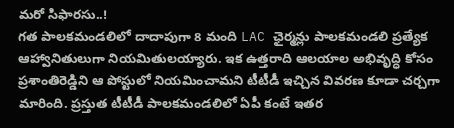మరో సిఫారసు..!
గత పాలకమండలిలో దాదాపుగా 8 మంది LAC ఛైర్మన్లు పాలకమండలి ప్రత్యేక ఆహ్వానితులుగా నియమితులయ్యారు. ఇక ఉత్తరాది ఆలయాల అభివృద్ధి కోసం ప్రశాంతిరెడ్డిని ఆ పోస్టులో నియమించామని టీటీడీ ఇచ్చిన వివరణ కూడా చర్చగా మారింది. ప్రస్తుత టీటీడీ పాలకమండలిలో ఏపీ కంటే ఇతర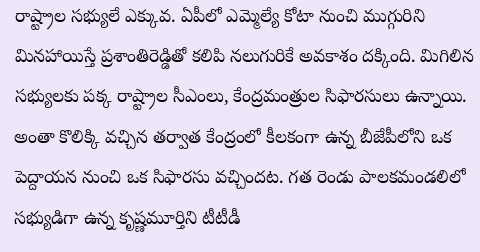రాష్ట్రాల సభ్యులే ఎక్కువ. ఏపీలో ఎమ్మెల్యే కోటా నుంచి ముగ్గురిని మినహాయిస్తే ప్రశాంతిరెడ్డితో కలిపి నలుగురికే అవకాశం దక్కింది. మిగిలిన సభ్యులకు పక్క రాష్ట్రాల సీఎంలు, కేంద్రమంత్రుల సిఫారసులు ఉన్నాయి. అంతా కొలిక్కి వచ్చిన తర్వాత కేంద్రంలో కీలకంగా ఉన్న బీజేపీలోని ఒక పెద్దాయన నుంచి ఒక సిఫారసు వచ్చిందట. గత రెండు పాలకమండలిలో సభ్యుడిగా ఉన్న కృష్ణమూర్తిని టీటీడీ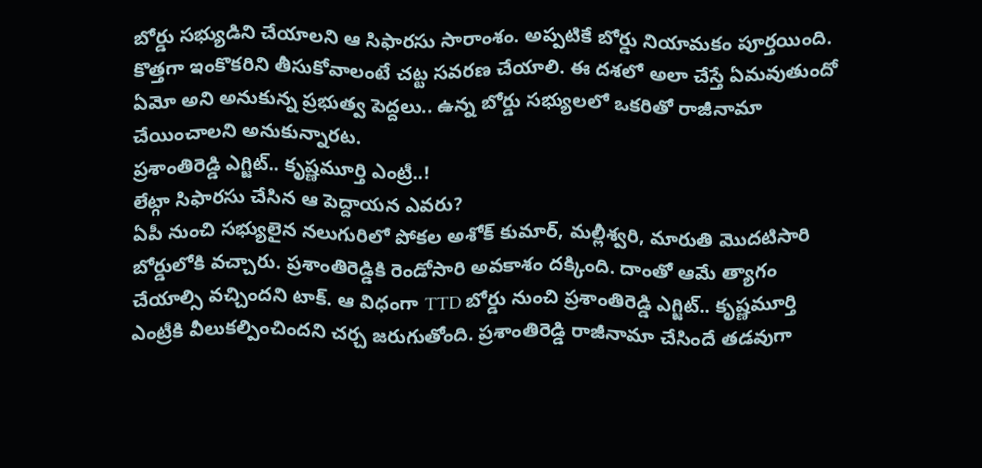బోర్డు సభ్యుడిని చేయాలని ఆ సిఫారసు సారాంశం. అప్పటికే బోర్డు నియామకం పూర్తయింది. కొత్తగా ఇంకొకరిని తీసుకోవాలంటే చట్ట సవరణ చేయాలి. ఈ దశలో అలా చేస్తే ఏమవుతుందో ఏమో అని అనుకున్న ప్రభుత్వ పెద్దలు.. ఉన్న బోర్డు సభ్యులలో ఒకరితో రాజీనామా చేయించాలని అనుకున్నారట.
ప్రశాంతిరెడ్డి ఎగ్జిట్.. కృష్ణమూర్తి ఎంట్రీ..!
లేట్గా సిఫారసు చేసిన ఆ పెద్దాయన ఎవరు?
ఏపీ నుంచి సభ్యులైన నలుగురిలో పోకల అశోక్ కుమార్, మల్లీశ్వరి, మారుతి మొదటిసారి బోర్డులోకి వచ్చారు. ప్రశాంతిరెడ్డికి రెండోసారి అవకాశం దక్కింది. దాంతో ఆమే త్యాగం చేయాల్సి వచ్చిందని టాక్. ఆ విధంగా TTD బోర్డు నుంచి ప్రశాంతిరెడ్డి ఎగ్జిట్.. కృష్ణమూర్తి ఎంట్రీకి వీలుకల్పించిందని చర్చ జరుగుతోంది. ప్రశాంతిరెడ్డి రాజీనామా చేసిందే తడవుగా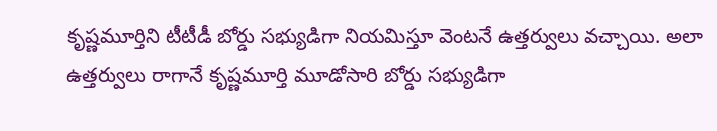కృష్ణమూర్తిని టీటీడీ బోర్డు సభ్యుడిగా నియమిస్తూ వెంటనే ఉత్తర్వులు వచ్చాయి. అలా ఉత్తర్వులు రాగానే కృష్ణమూర్తి మూడోసారి బోర్డు సభ్యుడిగా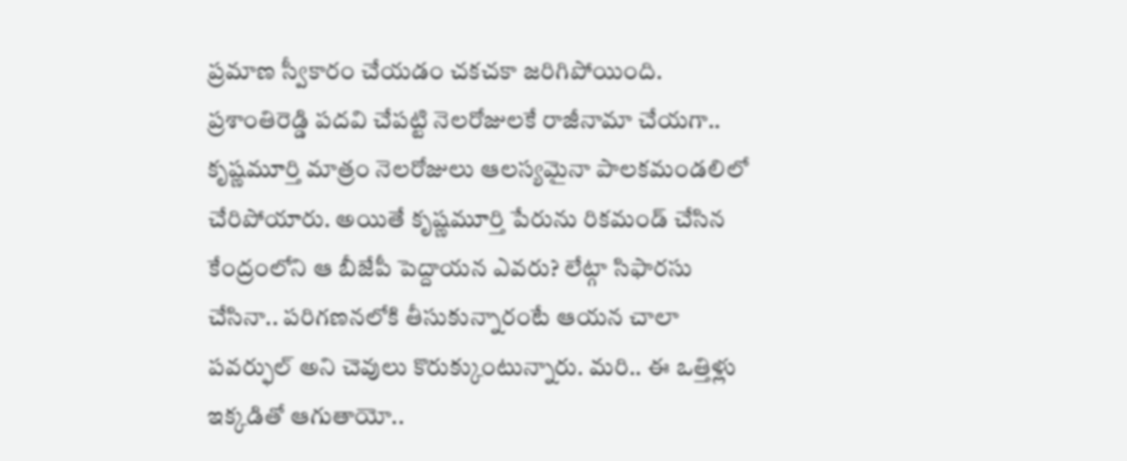ప్రమాణ స్వీకారం చేయడం చకచకా జరిగిపోయింది. ప్రశాంతిరెడ్డి పదవి చేపట్టి నెలరోజులకే రాజీనామా చేయగా.. కృష్ణమూర్తి మాత్రం నెలరోజులు ఆలస్యమైనా పాలకమండలిలో చేరిపోయారు. అయితే కృష్ణమూర్తి పేరును రికమండ్ చేసిన కేంద్రంలోని ఆ బీజేపీ పెద్దాయన ఎవరు? లేట్గా సిఫారసు చేసినా.. పరిగణనలోకి తీసుకున్నారంటే ఆయన చాలా పవర్ఫుల్ అని చెవులు కొరుక్కుంటున్నారు. మరి.. ఈ ఒత్తిళ్లు ఇక్కడితో ఆగుతాయో..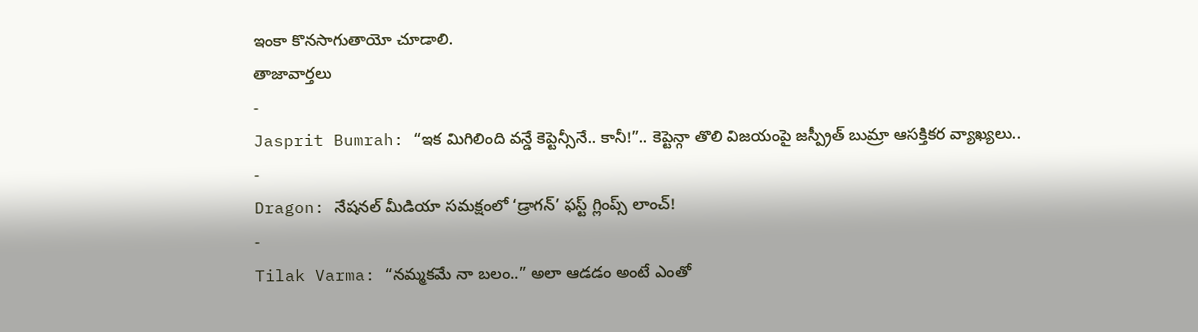ఇంకా కొనసాగుతాయో చూడాలి.
తాజావార్తలు
-
Jasprit Bumrah: “ఇక మిగిలింది వన్డే కెప్టెన్సీనే.. కానీ!”.. కెప్టెన్గా తొలి విజయంపై జస్ప్రీత్ బుమ్రా ఆసక్తికర వ్యాఖ్యలు..
-
Dragon: నేషనల్ మీడియా సమక్షంలో ‘డ్రాగన్’ ఫస్ట్ గ్లింప్స్ లాంచ్!
-
Tilak Varma: “నమ్మకమే నా బలం..” అలా ఆడడం అంటే ఎంతో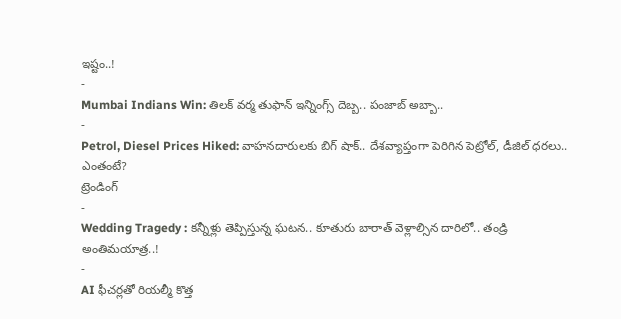ఇష్టం..!
-
Mumbai Indians Win: తిలక్ వర్మ తుఫాన్ ఇన్నింగ్స్ దెబ్బ.. పంజాబ్ అబ్బా..
-
Petrol, Diesel Prices Hiked: వాహనదారులకు బిగ్ షాక్.. దేశవ్యాప్తంగా పెరిగిన పెట్రోల్, డీజిల్ ధరలు.. ఎంతంటే?
ట్రెండింగ్
-
Wedding Tragedy : కన్నీళ్లు తెప్పిస్తున్న ఘటన.. కూతురు బారాత్ వెళ్లాల్సిన దారిలో.. తండ్రి అంతిమయాత్ర..!
-
AI ఫీచర్లతో రియల్మీ కొత్త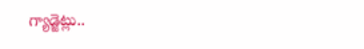గ్యాడ్జెట్లు..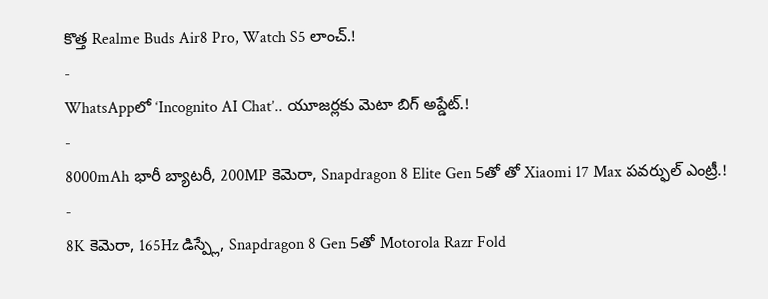కొత్త Realme Buds Air8 Pro, Watch S5 లాంచ్.!
-
WhatsAppలో ‘Incognito AI Chat’.. యూజర్లకు మెటా బిగ్ అప్డేట్.!
-
8000mAh భారీ బ్యాటరీ, 200MP కెమెరా, Snapdragon 8 Elite Gen 5తో తో Xiaomi 17 Max పవర్ఫుల్ ఎంట్రీ.!
-
8K కెమెరా, 165Hz డిస్ప్లే, Snapdragon 8 Gen 5తో Motorola Razr Fold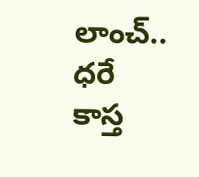లాంచ్.. ధరే కాస్త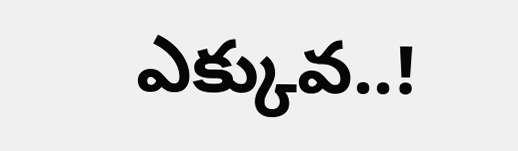ఎక్కువ..!